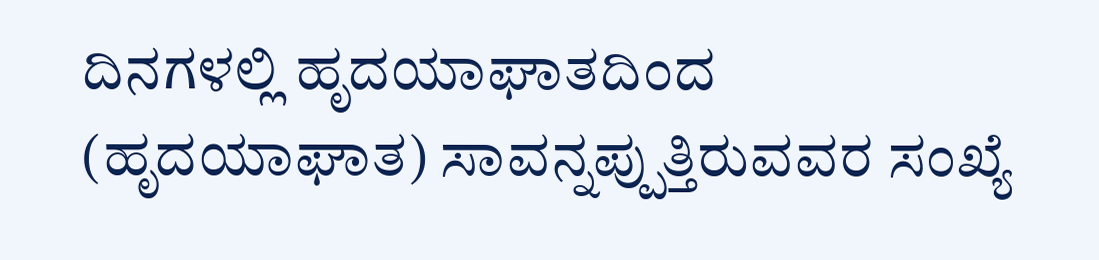ದಿನಗಳಲ್ಲಿ ಹೃದಯಾಘಾತದಿಂದ (ಹೃದಯಾಘಾತ) ಸಾವನ್ನಪ್ಪುತ್ತಿರುವವರ ಸಂಖ್ಯೆ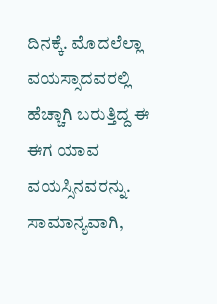ದಿನಕ್ಕೆ. ಮೊದಲೆಲ್ಲಾ ವಯಸ್ಸಾದವರಲ್ಲಿ ಹೆಚ್ಚಾಗಿ ಬರುತ್ತಿದ್ದ ಈ ಈಗ ಯಾವ ವಯಸ್ಸಿನವರನ್ನು. ಸಾಮಾನ್ಯವಾಗಿ,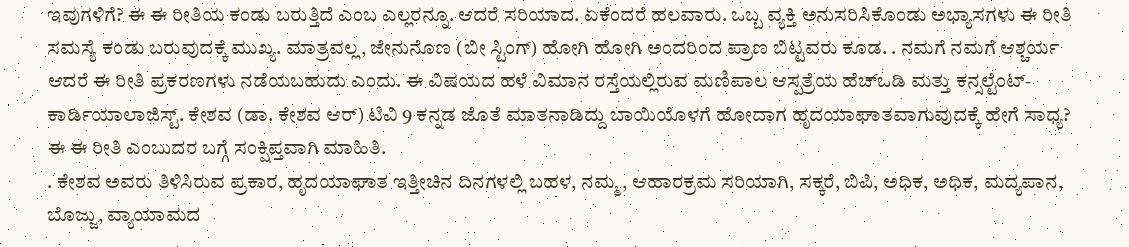ಇವುಗಳಿಗೆ? ಈ ಈ ರೀತಿಯ ಕಂಡು ಬರುತ್ತಿದೆ ಎಂಬ ಎಲ್ಲರನ್ನೂ. ಆದರೆ ಸರಿಯಾದ. ಏಕೆಂದರೆ ಹಲವಾರು. ಒಬ್ಬ ವ್ಯಕ್ತಿ ಅನುಸರಿಸಿಕೊಂಡು ಅಭ್ಯಾಸಗಳು ಈ ರೀತಿ ಸಮಸ್ಯೆ ಕಂಡು ಬರುವುದಕ್ಕೆ ಮುಖ್ಯ. ಮಾತ್ರವಲ್ಲ, ಜೇನುನೊಣ (ಬೀ ಸ್ಟಿಂಗ್) ಹೋಗಿ ಹೋಗಿ ಅಂದರಿಂದ ಪ್ರಾಣ ಬಿಟ್ಟವರು ಕೂಡ. . ನಮಗೆ ನಮಗೆ ಆಶ್ಚರ್ಯ ಆದರೆ ಈ ರೀತಿ ಪ್ರಕರಣಗಳು ನಡೆಯಬಹುದು ಎಂದು. ಈ ವಿಷಯದ ಹಳೆ ವಿಮಾನ ರಸ್ತೆಯಲ್ಲಿರುವ ಮಣಿಪಾಲ ಆಸ್ಪತ್ರೆಯ ಹೆಚ್ಒಡಿ ಮತ್ತು ಕನ್ಸಲ್ಟೆಂಟ್- ಕಾರ್ಡಿಯಾಲಾಜಿಸ್ಟ್. ಕೇಶವ (ಡಾ. ಕೇಶವ ಆರ್) ಟಿವಿ 9 ಕನ್ನಡ ಜೊತೆ ಮಾತನಾಡಿದ್ದು ಬಾಯಿಯೊಳಗೆ ಹೋದಾಗ ಹೃದಯಾಘಾತವಾಗುವುದಕ್ಕೆ ಹೇಗೆ ಸಾಧ್ಯ? ಈ ಈ ರೀತಿ ಎಂಬುದರ ಬಗ್ಗೆ ಸಂಕ್ಷಿಪ್ತವಾಗಿ ಮಾಹಿತಿ.
. ಕೇಶವ ಅವರು ತಿಳಿಸಿರುವ ಪ್ರಕಾರ, ಹೃದಯಾಘಾತ ಇತ್ತೀಚಿನ ದಿನಗಳಲ್ಲಿ ಬಹಳ, ನಮ್ಮ, ಆಹಾರಕ್ರಮ ಸರಿಯಾಗಿ, ಸಕ್ಕರೆ, ಬಿಪಿ, ಅಧಿಕ, ಅಧಿಕ, ಮದ್ಯಪಾನ, ಬೊಜ್ಜು, ವ್ಯಾಯಾಮದ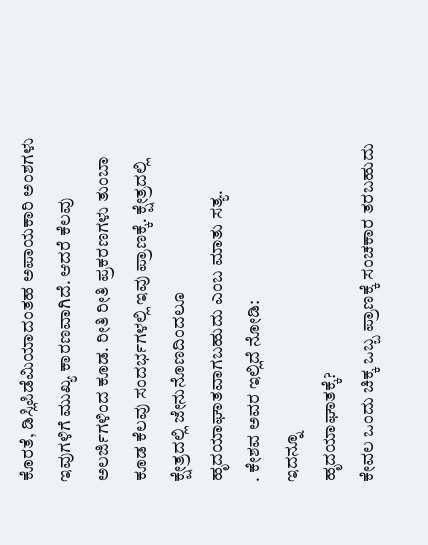ಕೊರತೆ, ಡಿಸ್ಲಿಪಿಡೆಮಿಯಾದಂತಹ ಅಪಾಯಕಾರಿ ಅಂಶಗಳು ಇವುಗಳಿಗೆ ಮುಖ್ಯ ಕಾರಣವಾಗಿದೆ. ಆದರೆ ಕೆಲವು ಅಲರ್ಜಿಗಳಿಂದ ಕೂಡ. ರೀತಿ ರೀತಿ ಪ್ರಕರಣಗಳು ತುಂಬಾ ಕೂಡ ಕೆಲವು ಸಂದರ್ಭಗಳಲ್ಲಿ ಇವು ಪ್ರಾಣಕ್ಕೆ. ಕ್ಷೇತ್ರದಲ್ಲಿ ಕ್ಷೇತ್ರದಲ್ಲಿ ಜೇನುನೊಣದಿಂದಲೂ ಹೃದಯಾಘಾತವಾಗಬಹುದು ಎಂಬ ಮಾತು ಸತ್ಯ.
. ಕೇಶವ ಅವರ ಇಲ್ಲಿದೆ ನೋಡಿ:
ಇದನ್ನೂ
ಹೃದಯಾಘಾತಕ್ಕೆ?
ಕೇವಲ ಒಂದು ಚಿಕ್ಕ ಒಬ್ಬ ಪ್ರಾಣಕ್ಕೆ ಸಂಚಕಾರ ತರಬಹುದು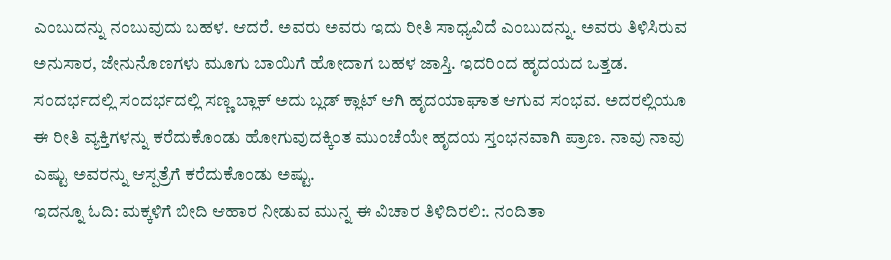ಎಂಬುದನ್ನು ನಂಬುವುದು ಬಹಳ. ಆದರೆ. ಅವರು ಅವರು ಇದು ರೀತಿ ಸಾಧ್ಯವಿದೆ ಎಂಬುದನ್ನು. ಅವರು ತಿಳಿಸಿರುವ ಅನುಸಾರ, ಜೇನುನೊಣಗಳು ಮೂಗು ಬಾಯಿಗೆ ಹೋದಾಗ ಬಹಳ ಜಾಸ್ತಿ. ಇದರಿಂದ ಹೃದಯದ ಒತ್ತಡ. ಸಂದರ್ಭದಲ್ಲಿ ಸಂದರ್ಭದಲ್ಲಿ ಸಣ್ಣ ಬ್ಲಾಕ್ ಅದು ಬ್ಲಡ್ ಕ್ಲಾಟ್ ಆಗಿ ಹೃದಯಾಘಾತ ಆಗುವ ಸಂಭವ. ಅದರಲ್ಲಿಯೂ ಈ ರೀತಿ ವ್ಯಕ್ತಿಗಳನ್ನು ಕರೆದುಕೊಂಡು ಹೋಗುವುದಕ್ಕಿಂತ ಮುಂಚೆಯೇ ಹೃದಯ ಸ್ತಂಭನವಾಗಿ ಪ್ರಾಣ. ನಾವು ನಾವು ಎಷ್ಟು ಅವರನ್ನು ಆಸ್ಪತ್ರೆಗೆ ಕರೆದುಕೊಂಡು ಅಷ್ಟು.
ಇದನ್ನೂ ಓದಿ: ಮಕ್ಕಳಿಗೆ ಬೀದಿ ಆಹಾರ ನೀಡುವ ಮುನ್ನ ಈ ವಿಚಾರ ತಿಳಿದಿರಲಿ:. ನಂದಿತಾ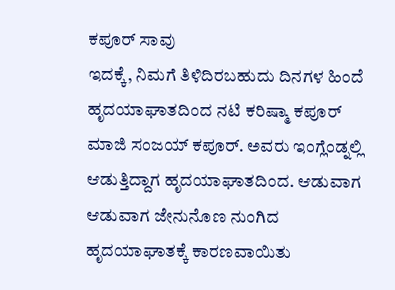ಕಪೂರ್ ಸಾವು
ಇದಕ್ಕೆ, ನಿಮಗೆ ತಿಳಿದಿರಬಹುದು ದಿನಗಳ ಹಿಂದೆ ಹೃದಯಾಘಾತದಿಂದ ನಟಿ ಕರಿಷ್ಮಾ ಕಪೂರ್ ಮಾಜಿ ಸಂಜಯ್ ಕಪೂರ್. ಅವರು ಇಂಗ್ಲೆಂಡ್ನಲ್ಲಿ ಆಡುತ್ತಿದ್ದಾಗ ಹೃದಯಾಘಾತದಿಂದ. ಆಡುವಾಗ ಆಡುವಾಗ ಜೇನುನೊಣ ನುಂಗಿದ ಹೃದಯಾಘಾತಕ್ಕೆ ಕಾರಣವಾಯಿತು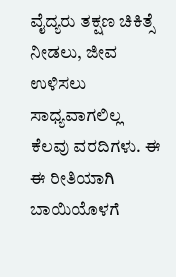ವೈದ್ಯರು ತಕ್ಷಣ ಚಿಕಿತ್ಸೆ ನೀಡಲು, ಜೀವ ಉಳಿಸಲು ಸಾಧ್ಯವಾಗಲಿಲ್ಲ ಕೆಲವು ವರದಿಗಳು. ಈ ಈ ರೀತಿಯಾಗಿ ಬಾಯಿಯೊಳಗೆ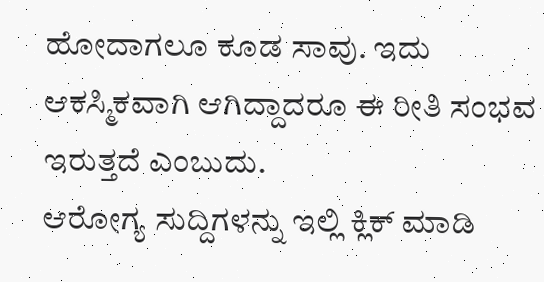ಹೋದಾಗಲೂ ಕೂಡ ಸಾವು. ಇದು ಆಕಸ್ಮಿಕವಾಗಿ ಆಗಿದ್ದಾದರೂ ಈ ರೀತಿ ಸಂಭವ ಇರುತ್ತದೆ ಎಂಬುದು.
ಆರೋಗ್ಯ ಸುದ್ದಿಗಳನ್ನು ಇಲ್ಲಿ ಕ್ಲಿಕ್ ಮಾಡಿ